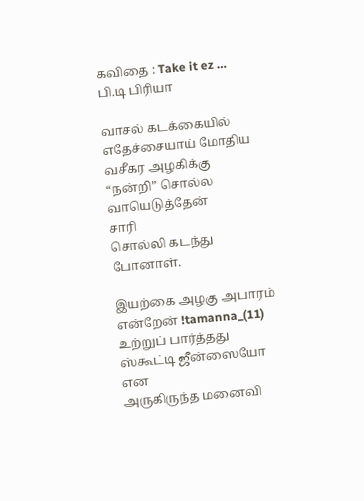கவிதை : Take it ez … பி.டி பிரியா

வாசல் கடக்கையில்
எதேச்சையாய் மோதிய
வசீகர அழகிக்கு
“நன்றி” சொல்ல வாயெடுத்தேன்
சாரி
சொல்லி கடந்து போனாள்.

இயற்கை அழகு அபாரம் என்றேன் !tamanna_(11)
உற்றுப் பார்த்தது
ஸ்கூட்டி ஜீன்ஸையோ
என
அருகிருந்த மனைவி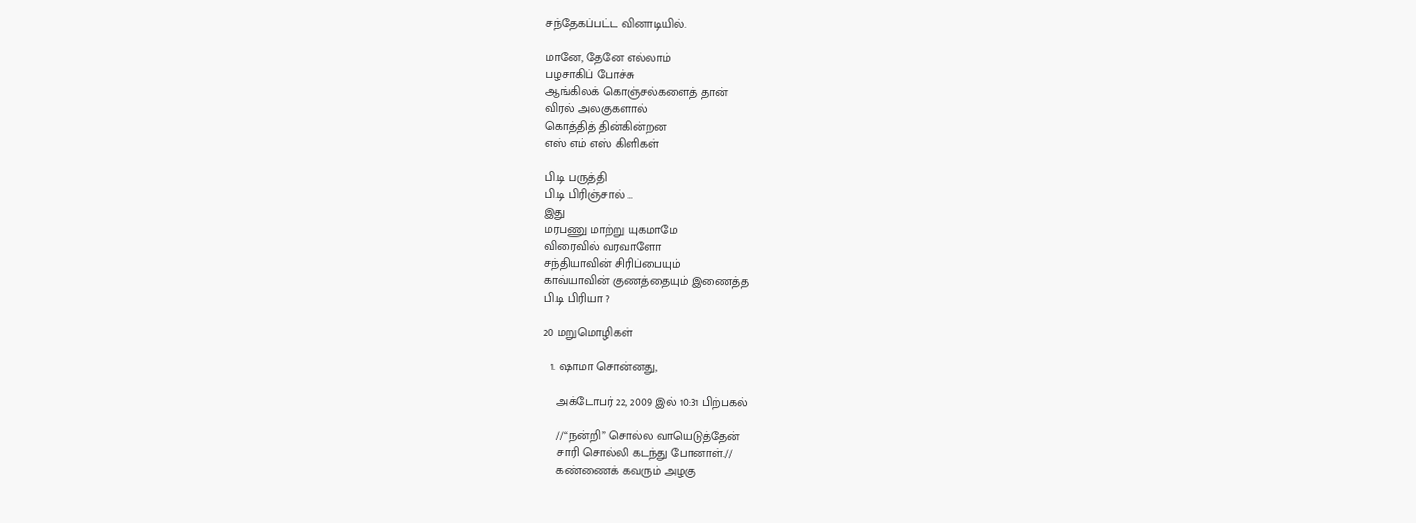சந்தேகப்பட்ட வினாடியில்.

மானே, தேனே எல்லாம்
பழசாகிப் போச்சு
ஆங்கிலக் கொஞ்சல்களைத் தான்
விரல் அலகுகளால்
கொத்தித் தின்கின்றன
எஸ் எம் எஸ் கிளிகள்

பி.டி பருத்தி
பி.டி பிரிஞ்சால் …
இது
மரபணு மாற்று யுகமாமே
விரைவில் வரவாளோ
சந்தியாவின் சிரிப்பையும்
காவ்யாவின் குணத்தையும் இணைத்த
பி.டி பிரியா ?

20 மறுமொழிகள்

  1. ஷாமா சொன்னது,

    அக்டோபர் 22, 2009 இல் 10:31 பிற்பகல்

    //“நன்றி” சொல்ல வாயெடுத்தேன்
    சாரி சொல்லி கடந்து போனாள்.//
    கண்ணைக் கவரும் அழகு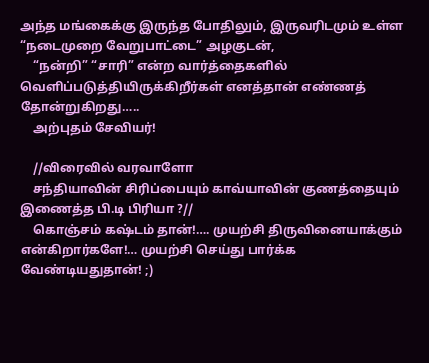அந்த மங்கைக்கு இருந்த போதிலும், இருவரிடமும் உள்ள “நடைமுறை வேறுபாட்டை” அழகுடன்,
    “நன்றி” “சாரி” என்ற வார்த்தைகளில் வெளிப்படுத்தியிருக்கிறீர்கள் எனத்தான் எண்ணத் தோன்றுகிறது…..
    அற்புதம் சேவியர்!

    //விரைவில் வரவாளோ
    சந்தியாவின் சிரிப்பையும் காவ்யாவின் குணத்தையும் இணைத்த பி.டி பிரியா ?//
    கொஞ்சம் கஷ்டம் தான்!…. முயற்சி திருவினையாக்கும் என்கிறார்களே!… முயற்சி செய்து பார்க்க வேண்டியதுதான்! ;)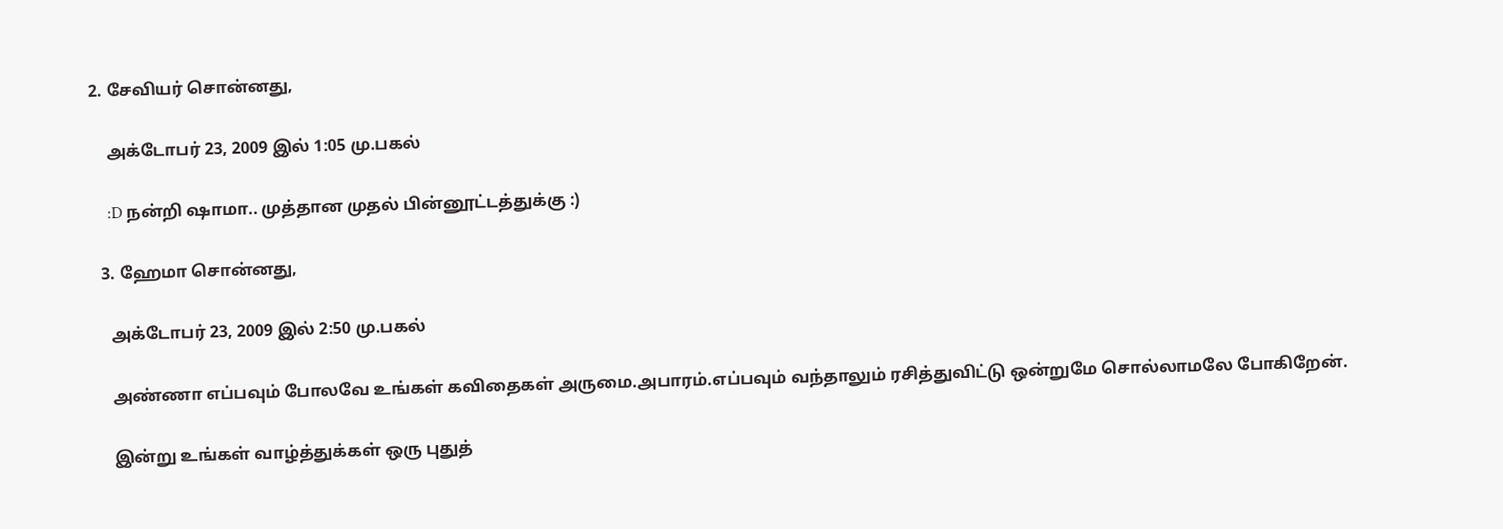2. சேவியர் சொன்னது,

    அக்டோபர் 23, 2009 இல் 1:05 மு.பகல்

    :D நன்றி ஷாமா.. முத்தான முதல் பின்னூட்டத்துக்கு :)

  3. ஹேமா சொன்னது,

    அக்டோபர் 23, 2009 இல் 2:50 மு.பகல்

    அண்ணா எப்பவும் போலவே உங்கள் கவிதைகள் அருமை.அபாரம்.எப்பவும் வந்தாலும் ரசித்துவிட்டு ஒன்றுமே சொல்லாமலே போகிறேன்.

    இன்று உங்கள் வாழ்த்துக்கள் ஒரு புதுத்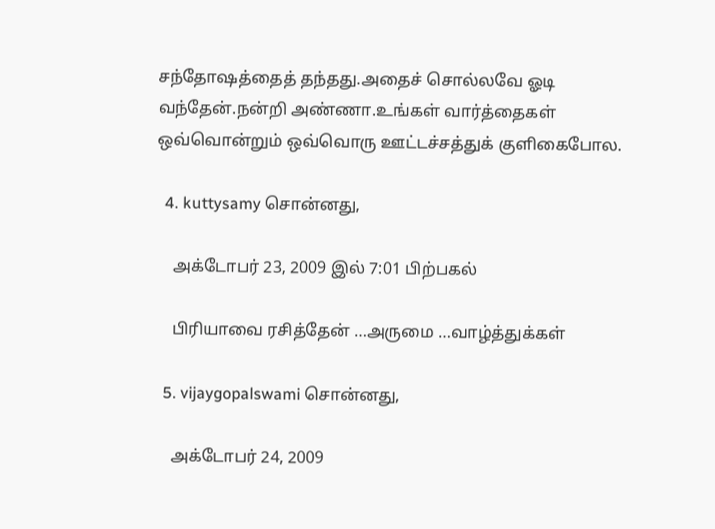சந்தோஷத்தைத் தந்தது.அதைச் சொல்லவே ஓடி வந்தேன்.நன்றி அண்ணா.உங்கள் வார்த்தைகள் ஒவ்வொன்றும் ஒவ்வொரு ஊட்டச்சத்துக் குளிகைபோல.

  4. kuttysamy சொன்னது,

    அக்டோபர் 23, 2009 இல் 7:01 பிற்பகல்

    பிரியாவை ரசித்தேன் …அருமை …வாழ்த்துக்கள்

  5. vijaygopalswami சொன்னது,

    அக்டோபர் 24, 2009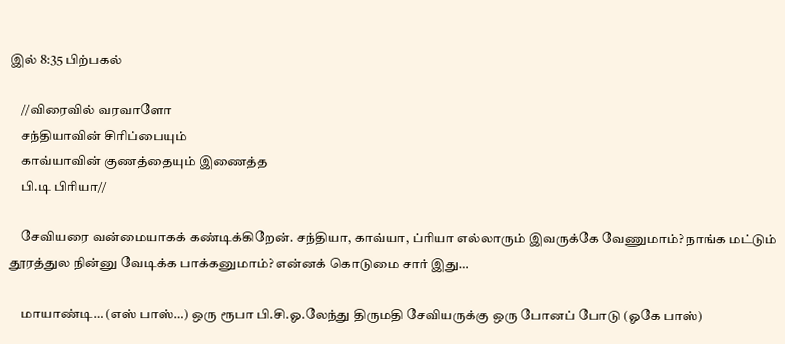இல் 8:35 பிற்பகல்

    //விரைவில் வரவாளோ
    சந்தியாவின் சிரிப்பையும்
    காவ்யாவின் குணத்தையும் இணைத்த
    பி.டி பிரியா//

    சேவியரை வன்மையாகக் கண்டிக்கிறேன். சந்தியா, காவ்யா, ப்ரியா எல்லாரும் இவருக்கே வேணுமாம்? நாங்க மட்டும் தூரத்துல நின்னு வேடிக்க பாக்கனுமாம்? என்னக் கொடுமை சார் இது…

    மாயாண்டி… (எஸ் பாஸ்…) ஒரு ரூபா பி.சி.ஓ.லேந்து திருமதி சேவியருக்கு ஒரு போனப் போடு (ஓகே பாஸ்)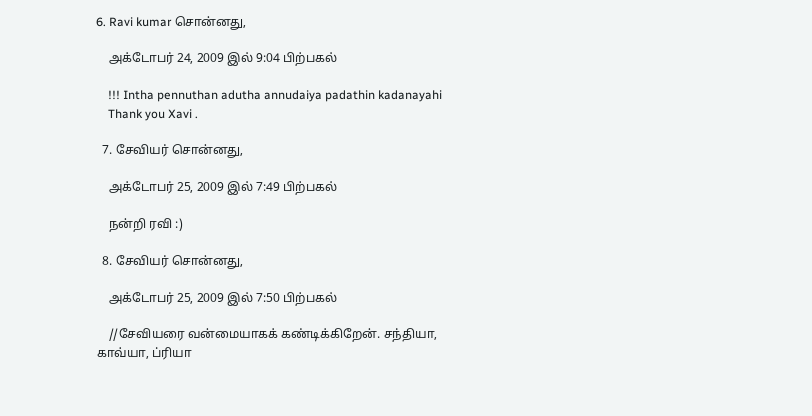6. Ravi kumar சொன்னது,

    அக்டோபர் 24, 2009 இல் 9:04 பிற்பகல்

    !!! Intha pennuthan adutha annudaiya padathin kadanayahi
    Thank you Xavi .

  7. சேவியர் சொன்னது,

    அக்டோபர் 25, 2009 இல் 7:49 பிற்பகல்

    நன்றி ரவி :)

  8. சேவியர் சொன்னது,

    அக்டோபர் 25, 2009 இல் 7:50 பிற்பகல்

    //சேவியரை வன்மையாகக் கண்டிக்கிறேன். சந்தியா, காவ்யா, ப்ரியா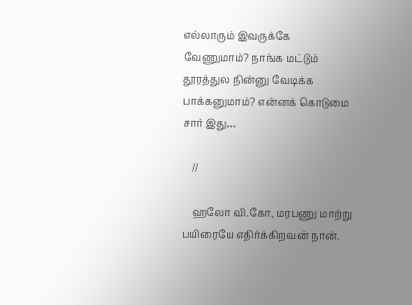எல்லாரும் இவருக்கே வேணுமாம்? நாங்க மட்டும் தூரத்துல நின்னு வேடிக்க பாக்கனுமாம்? என்னக் கொடுமை சார் இது…

    //

    ஹலோ வி.கோ, மரபணு மாற்று பயிரையே எதிர்க்கிறவன் நான்.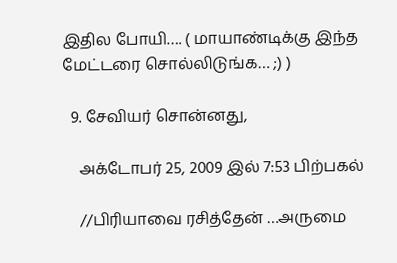இதில போயி…. ( மாயாண்டிக்கு இந்த மேட்டரை சொல்லிடுங்க… ;) )

  9. சேவியர் சொன்னது,

    அக்டோபர் 25, 2009 இல் 7:53 பிற்பகல்

    //பிரியாவை ரசித்தேன் …அருமை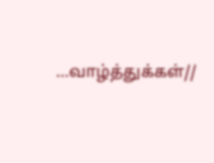…வாழ்த்துக்கள்//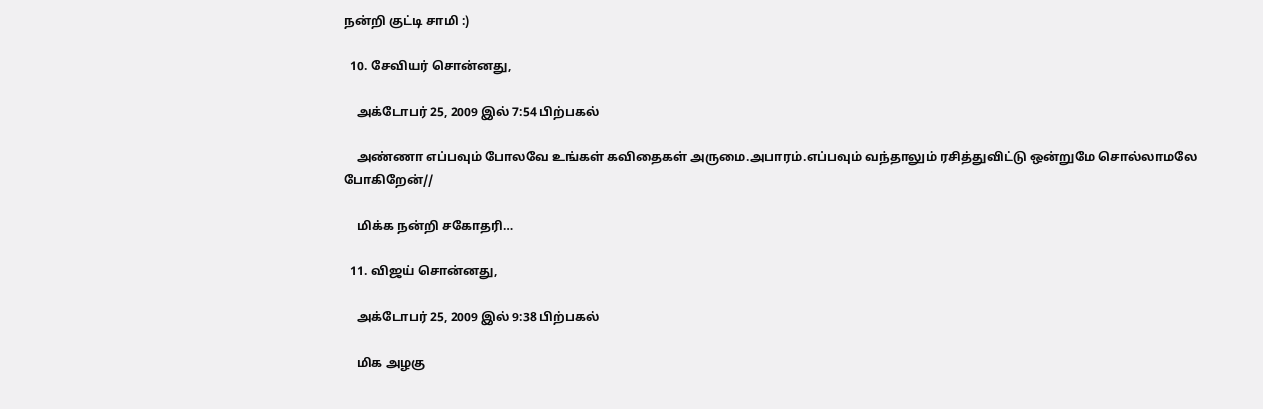நன்றி குட்டி சாமி :)

  10. சேவியர் சொன்னது,

    அக்டோபர் 25, 2009 இல் 7:54 பிற்பகல்

    அண்ணா எப்பவும் போலவே உங்கள் கவிதைகள் அருமை.அபாரம்.எப்பவும் வந்தாலும் ரசித்துவிட்டு ஒன்றுமே சொல்லாமலே போகிறேன்//

    மிக்க நன்றி சகோதரி…

  11. விஜய் சொன்னது,

    அக்டோபர் 25, 2009 இல் 9:38 பிற்பகல்

    மிக அழகு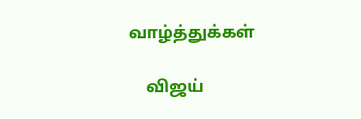வாழ்த்துக்கள்

    விஜய்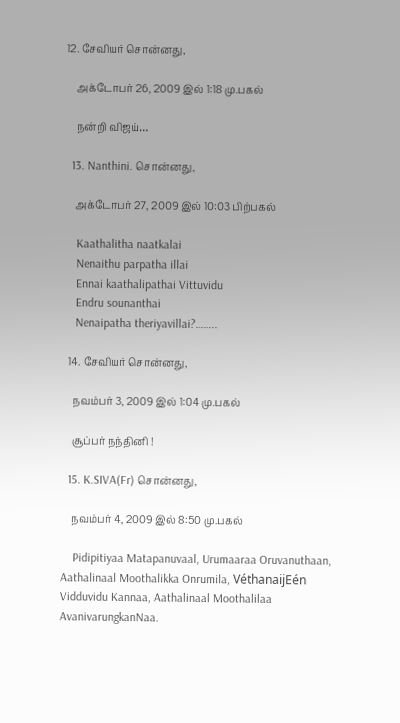12. சேவியர் சொன்னது,

    அக்டோபர் 26, 2009 இல் 1:18 மு.பகல்

    நன்றி விஜய்…

  13. Nanthini. சொன்னது,

    அக்டோபர் 27, 2009 இல் 10:03 பிற்பகல்

    Kaathalitha naatkalai
    Nenaithu parpatha illai
    Ennai kaathalipathai Vittuvidu
    Endru sounanthai
    Nenaipatha theriyavillai?……..

  14. சேவியர் சொன்னது,

    நவம்பர் 3, 2009 இல் 1:04 மு.பகல்

    சூப்பர் நந்தினி !

  15. K.SIVA(Fr) சொன்னது,

    நவம்பர் 4, 2009 இல் 8:50 மு.பகல்

    Pidipitiyaa Matapanuvaal, Urumaaraa Oruvanuthaan, Aathalinaal Moothalikka Onrumila, VéthanaijEén Vidduvidu Kannaa, Aathalinaal Moothalilaa AvanivarungkanNaa.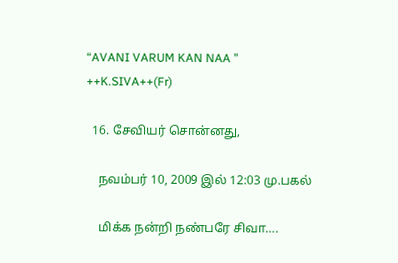“AVANI VARUM KAN NAA ” ++K.SIVA++(Fr)

  16. சேவியர் சொன்னது,

    நவம்பர் 10, 2009 இல் 12:03 மு.பகல்

    மிக்க நன்றி நண்பரே சிவா….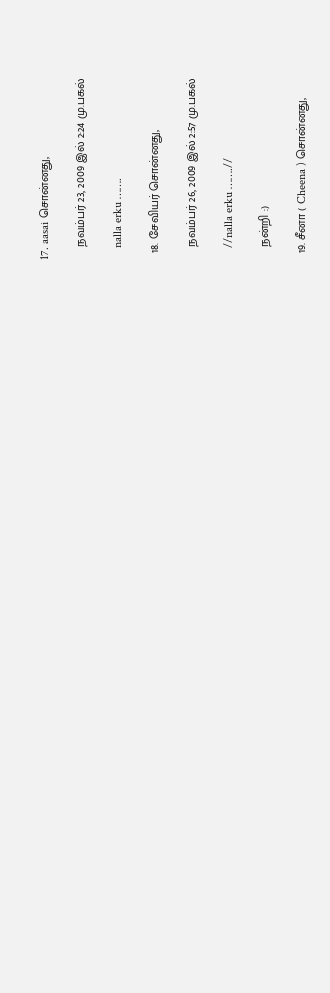17. aasai சொன்னது,

    நவம்பர் 23, 2009 இல் 2:24 மு.பகல்

    nalla erku …….

  18. சேவியர் சொன்னது,

    நவம்பர் 26, 2009 இல் 2:57 மு.பகல்

    //nalla erku …….//

    நன்றி :)

  19. சீனா ( Cheena ) சொன்னது,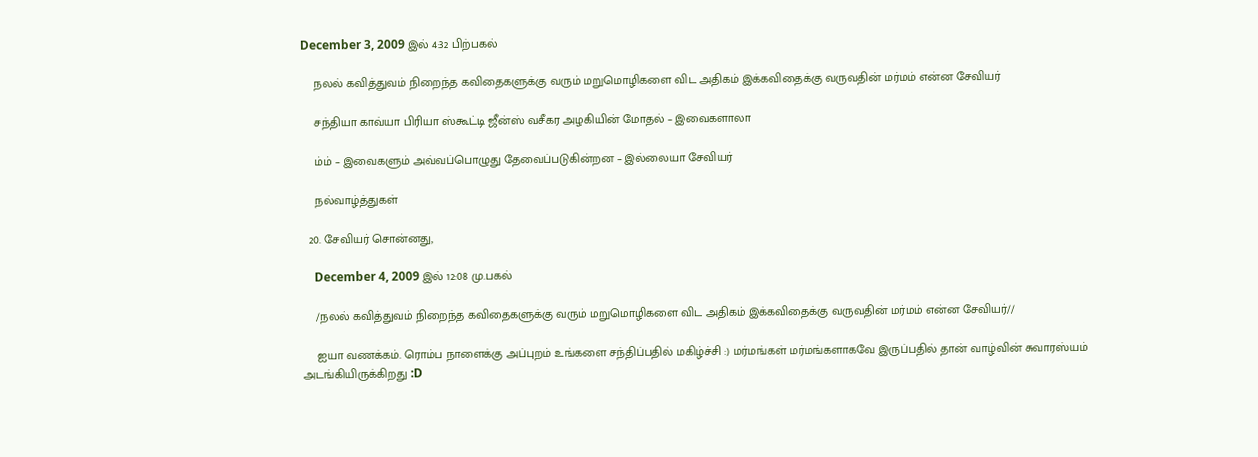December 3, 2009 இல் 4:32 பிற்பகல்

    நலல் கவித்துவம் நிறைந்த கவிதைகளுக்கு வரும் மறுமொழிகளை விட அதிகம் இக்கவிதைக்கு வருவதின் மர்மம் என்ன சேவியர்

    சந்தியா காவ்யா பிரியா ஸ்கூட்டி ஜீன்ஸ் வசீகர அழகியின் மோதல் – இவைகளாலா

    ம்ம் – இவைகளும் அவ்வப்பொழுது தேவைப்படுகின்றன – இல்லையா சேவியர்

    நல்வாழ்த்துகள்

  20. சேவியர் சொன்னது,

    December 4, 2009 இல் 12:08 மு.பகல்

    /நலல் கவித்துவம் நிறைந்த கவிதைகளுக்கு வரும் மறுமொழிகளை விட அதிகம் இக்கவிதைக்கு வருவதின் மர்மம் என்ன சேவியர்//

    ஐயா வணக்கம். ரொம்ப நாளைக்கு அப்புறம் உங்களை சந்திப்பதில் மகிழ்ச்சி :) மர்மங்கள் மர்மங்களாகவே இருப்பதில் தான் வாழ்வின் சுவாரஸ்யம் அடங்கியிருக்கிறது :D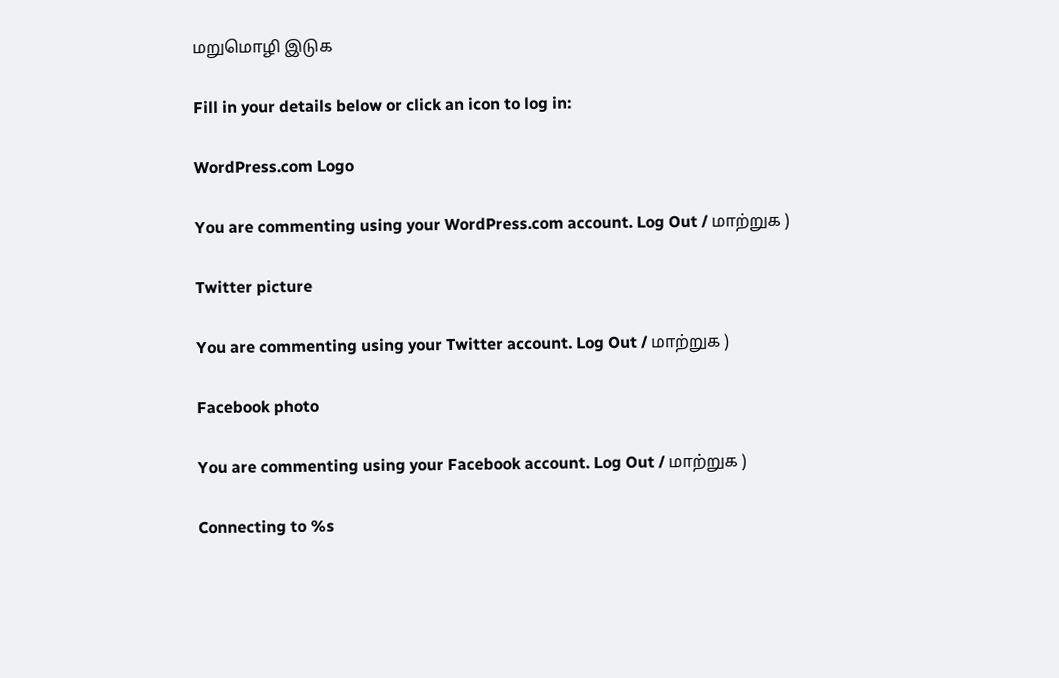மறுமொழி இடுக

Fill in your details below or click an icon to log in:

WordPress.com Logo

You are commenting using your WordPress.com account. Log Out / மாற்றுக )

Twitter picture

You are commenting using your Twitter account. Log Out / மாற்றுக )

Facebook photo

You are commenting using your Facebook account. Log Out / மாற்றுக )

Connecting to %s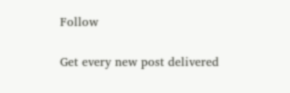Follow

Get every new post delivered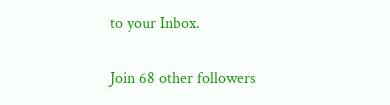to your Inbox.

Join 68 other followers